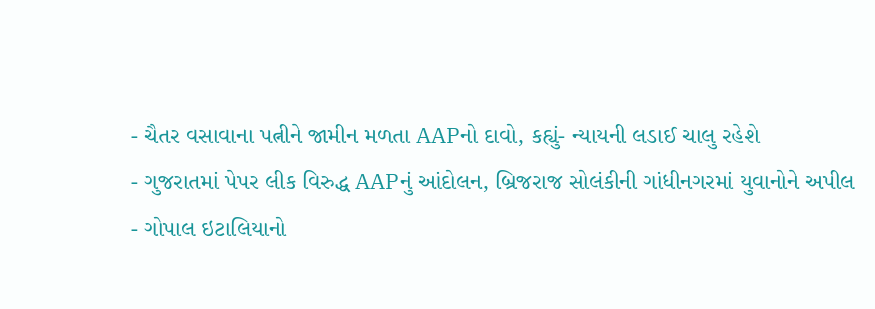- ચૈતર વસાવાના પત્નીને જામીન મળતા AAPનો દાવો, કહ્યું- ન્યાયની લડાઈ ચાલુ રહેશે
- ગુજરાતમાં પેપર લીક વિરુદ્ધ AAPનું આંદોલન, બ્રિજરાજ સોલંકીની ગાંધીનગરમાં યુવાનોને અપીલ
- ગોપાલ ઇટાલિયાનો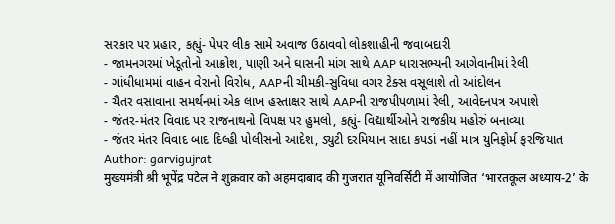સરકાર પર પ્રહાર, કહ્યું- પેપર લીક સામે અવાજ ઉઠાવવો લોકશાહીની જવાબદારી
- જામનગરમાં ખેડૂતોનો આક્રોશ, પાણી અને ઘાસની માંગ સાથે AAP ધારાસભ્યની આગેવાનીમાં રેલી
- ગાંધીધામમાં વાહન વેરાનો વિરોધ, AAPની ચીમકી-સુવિધા વગર ટેક્સ વસૂલાશે તો આંદોલન
- ચૈતર વસાવાના સમર્થનમાં એક લાખ હસ્તાક્ષર સાથે AAPની રાજપીપળામાં રેલી, આવેદનપત્ર અપાશે
- જંતર-મંતર વિવાદ પર રાજનાથનો વિપક્ષ પર હુમલો, કહ્યું- વિદ્યાર્થીઓને રાજકીય મહોરું બનાવ્યા
- જંતર મંતર વિવાદ બાદ દિલ્હી પોલીસનો આદેશ, ડ્યુટી દરમિયાન સાદા કપડાં નહીં માત્ર યુનિફોર્મ ફરજિયાત
Author: garvigujrat
मुख्यमंत्री श्री भूपेंद्र पटेल ने शुक्रवार को अहमदाबाद की गुजरात यूनिवर्सिटी में आयोजित ‘भारतकूल अध्याय-2’ के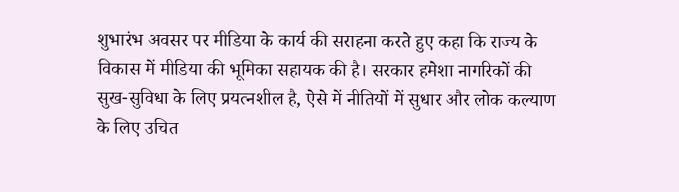शुभारंभ अवसर पर मीडिया के कार्य की सराहना करते हुए कहा कि राज्य के विकास में मीडिया की भूमिका सहायक की है। सरकार हमेशा नागरिकों की सुख-सुविधा के लिए प्रयत्नशील है, ऐसे में नीतियों में सुधार और लोक कल्याण के लिए उचित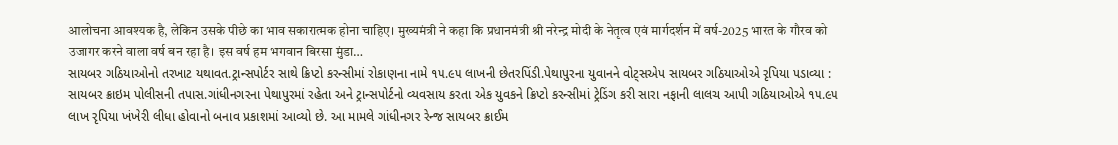आलोचना आवश्यक है, लेकिन उसके पीछे का भाव सकारात्मक होना चाहिए। मुख्यमंत्री ने कहा कि प्रधानमंत्री श्री नरेन्द्र मोदी के नेतृत्व एवं मार्गदर्शन में वर्ष-2025 भारत के गौरव को उजागर करने वाला वर्ष बन रहा है। इस वर्ष हम भगवान बिरसा मुंडा…
સાયબર ગઠિયાઓનો તરખાટ યથાવત.ટ્રાન્સપોર્ટર સાથે ક્રિપ્ટો કરન્સીમાં રોકાણના નામે ૧૫.૯૫ લાખની છેતરપિંડી.પેથાપુરના યુવાનને વોટ્સએપ સાયબર ગઠિયાઓએ રૃપિયા પડાવ્યા : સાયબર ક્રાઇમ પોલીસની તપાસ.ગાંધીનગરના પેથાપુરમાં રહેતા અને ટ્રાન્સપોર્ટનો વ્યવસાય કરતા એક યુવકને ક્રિપ્ટો કરન્સીમાં ટ્રેડિંગ કરી સારા નફાની લાલચ આપી ગઠિયાઓએ ૧૫.૯૫ લાખ રૃપિયા ખંખેરી લીધા હોવાનો બનાવ પ્રકાશમાં આવ્યો છે. આ મામલે ગાંધીનગર રેન્જ સાયબર ક્રાઈમ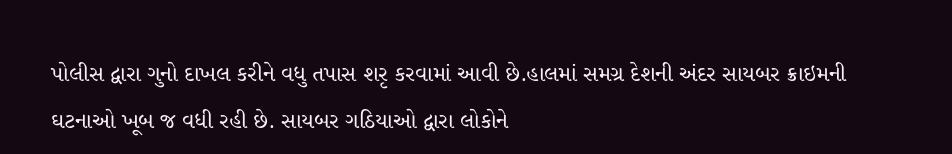પોલીસ દ્વારા ગુનો દાખલ કરીને વધુ તપાસ શરૃ કરવામાં આવી છે.હાલમાં સમગ્ર દેશની અંદર સાયબર ક્રાઇમની ઘટનાઓ ખૂબ જ વધી રહી છે. સાયબર ગઠિયાઓ દ્વારા લોકોને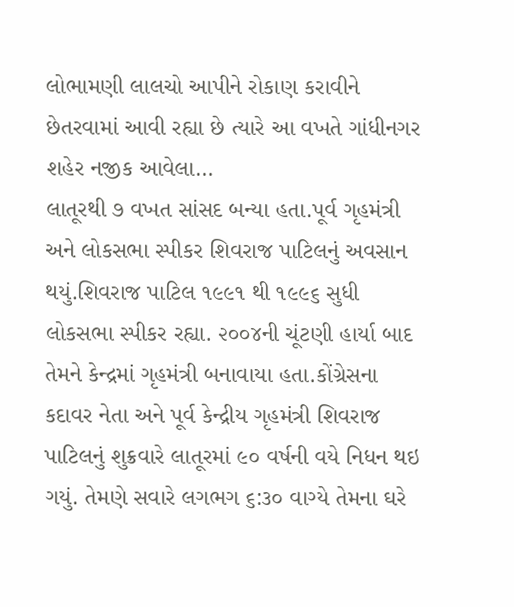લોભામણી લાલચો આપીને રોકાણ કરાવીને છેતરવામાં આવી રહ્યા છે ત્યારે આ વખતે ગાંધીનગર શહેર નજીક આવેલા…
લાતૂરથી ૭ વખત સાંસદ બન્યા હતા.પૂર્વ ગૃહમંત્રી અને લોકસભા સ્પીકર શિવરાજ પાટિલનું અવસાન થયું.શિવરાજ પાટિલ ૧૯૯૧ થી ૧૯૯૬ સુધી લોકસભા સ્પીકર રહ્યા. ૨૦૦૪ની ચૂંટણી હાર્યા બાદ તેમને કેન્દ્રમાં ગૃહમંત્રી બનાવાયા હતા.કોંગ્રેસના કદાવર નેતા અને પૂર્વ કેન્દ્રીય ગૃહમંત્રી શિવરાજ પાટિલનું શુક્રવારે લાતૂરમાં ૯૦ વર્ષની વયે નિધન થઇ ગયું. તેમણે સવારે લગભગ ૬:૩૦ વાગ્યે તેમના ઘરે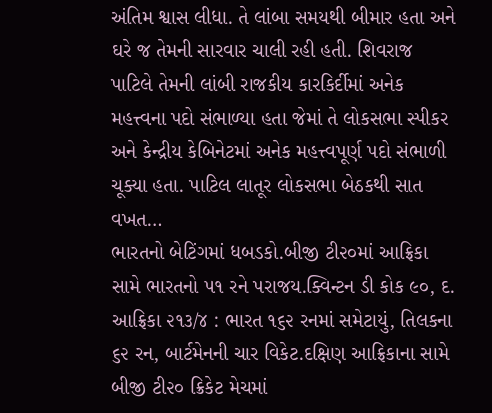અંતિમ શ્વાસ લીધા. તે લાંબા સમયથી બીમાર હતા અને ઘરે જ તેમની સારવાર ચાલી રહી હતી. શિવરાજ પાટિલે તેમની લાંબી રાજકીય કારકિર્દીમાં અનેક મહત્ત્વના પદો સંભાળ્યા હતા જેમાં તે લોકસભા સ્પીકર અને કેન્દ્રીય કેબિનેટમાં અનેક મહત્ત્વપૂર્ણ પદો સંભાળી ચૂક્યા હતા. પાટિલ લાતૂર લોકસભા બેઠકથી સાત વખત…
ભારતનો બેટિંગમાં ધબડકો.બીજી ટી૨૦માં આફ્રિકા સામે ભારતનો ૫૧ રને પરાજય.ક્વિન્ટન ડી કોક ૯૦, દ. આફ્રિકા ૨૧૩/૪ : ભારત ૧૬૨ રનમાં સમેટાયું, તિલકના ૬૨ રન, બાર્ટમેનની ચાર વિકેટ.દક્ષિણ આફ્રિકાના સામે બીજી ટી૨૦ ક્રિકેટ મેચમાં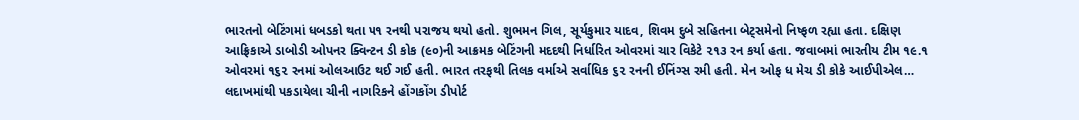ભારતનો બેટિંગમાં ધબડકો થતા ૫૧ રનથી પરાજય થયો હતો. શુભમન ગિલ, સૂર્યકુમાર યાદવ, શિવમ દુબે સહિતના બેટ્સમેનો નિષ્ફળ રહ્યા હતા. દક્ષિણ આફ્રિકાએ ડાબોડી ઓપનર ક્વિન્ટન ડી કોક (૯૦)ની આક્રમક બેટિંગની મદદથી નિર્ધારિત ઓવરમાં ચાર વિકેટે ૨૧૩ રન કર્યા હતા. જવાબમાં ભારતીય ટીમ ૧૯.૧ ઓવરમાં ૧૬૨ રનમાં ઓલઆઉટ થઈ ગઈ હતી. ભારત તરફથી તિલક વર્માએ સર્વાધિક ૬૨ રનની ઈનિંગ્સ રમી હતી. મેન ઓફ ધ મેચ ડી કોકે આઈપીએલ…
લદાખમાંથી પકડાયેલા ચીની નાગરિકને હોંગકોંગ ડીપોર્ટ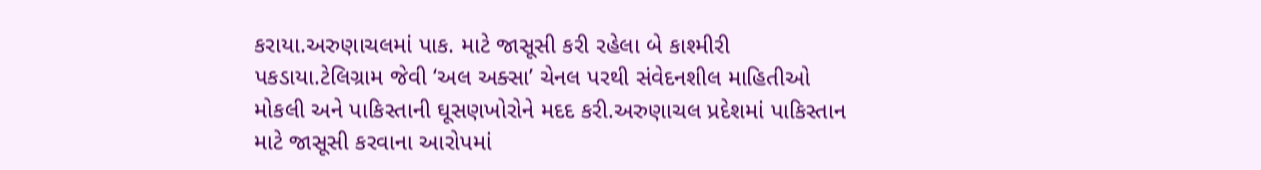કરાયા.અરુણાચલમાં પાક. માટે જાસૂસી કરી રહેલા બે કાશ્મીરી પકડાયા.ટેલિગ્રામ જેવી ‘અલ અક્સા’ ચેનલ પરથી સંવેદનશીલ માહિતીઓ મોકલી અને પાકિસ્તાની ઘૂસણખોરોને મદદ કરી.અરુણાચલ પ્રદેશમાં પાકિસ્તાન માટે જાસૂસી કરવાના આરોપમાં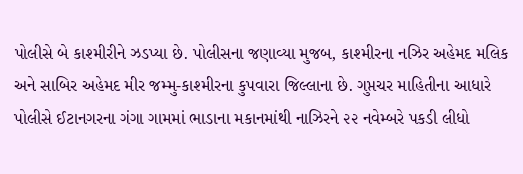પોલીસે બે કાશ્મીરીને ઝડપ્યા છે. પોલીસના જણાવ્યા મુજબ, કાશ્મીરના નઝિર અહેમદ મલિક અને સાબિર અહેમદ મીર જમ્મુ-કાશ્મીરના કુપવારા જિલ્લાના છે. ગુપ્તચર માહિતીના આધારે પોલીસે ઈટાનગરના ગંગા ગામમાં ભાડાના મકાનમાંથી નાઝિરને ૨૨ નવેમ્બરે પકડી લીધો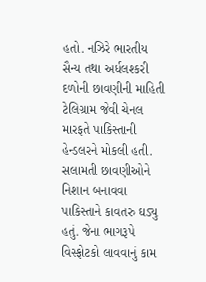હતો. નઝિરે ભારતીય સૈન્ય તથા અર્ધલશ્કરી દળોની છાવણીની માહિતી ટેલિગ્રામ જેવી ચેનલ મારફતે પાકિસ્તાની હેન્ડલરને મોકલી હતી. સલામતી છાવણીઓને નિશાન બનાવવા પાકિસ્તાને કાવતરુ ઘડ્યુ હતું. જેના ભાગરૂપે વિસ્ફોટકો લાવવાનું કામ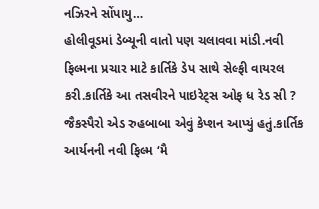નઝિરને સોંપાયુ…
હોલીવૂડમાં ડેબ્યૂની વાતો પણ ચલાવવા માંડી.નવી ફિલ્મના પ્રચાર માટે કાર્તિકે ડેપ સાથે સેલ્ફી વાયરલ કરી.કાર્તિકે આ તસવીરને પાઇરેટ્સ ઓફ ધ રેડ સી ? જૈકસ્પૈરો એડ રુહબાબા એવું કેપ્શન આપ્યું હતું.કાર્તિક આર્યનની નવી ફિલ્મ ‘મૈ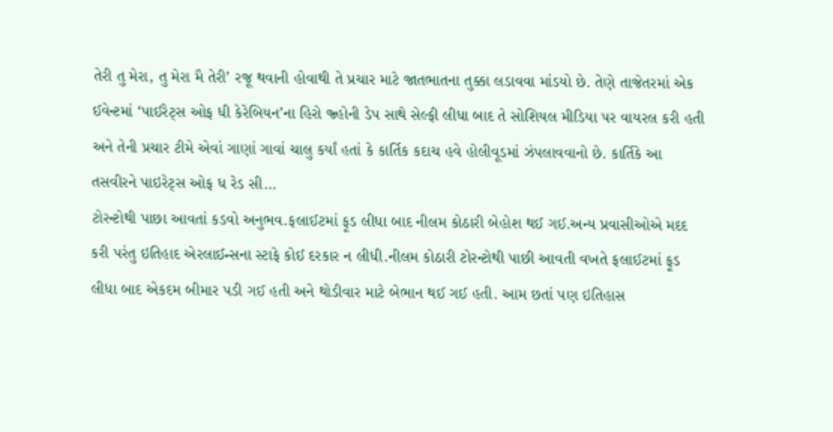તેરી તુ મેરા, તુ મેરા મૈ તેરી’ રજૂ થવાની હોવાથી તે પ્રચાર માટે જાતભાતના તુક્કા લડાવવા માંડયો છે. તેણે તાજેતરમાં એક ઈવેન્ટમાં ‘પાઈરેટ્સ ઓફ ધી કેરેબિયન’ના હિરો જ્હોની ડેપ સાથે સેલ્ફી લીધા બાદ તે સોશિયલ મીડિયા પર વાયરલ કરી હતી અને તેની પ્રચાર ટીમે એવાં ગાણાં ગાવાં ચાલુ કર્યાં હતાં કે કાર્તિક કદાચ હવે હોલીવૂડમાં ઝંપલાવવાનો છે. કાર્તિકે આ તસવીરને પાઇરેટ્સ ઓફ ધ રેડ સી…
ટોરન્ટોથી પાછા આવતાં કડવો અનુભવ.ફલાઈટમાં ફૂડ લીધા બાદ નીલમ કોઠારી બેહોશ થઈ ગઈ.અન્ય પ્રવાસીઓએ મદદ કરી પરંતુ ઇતિહાદ એરલાઈન્સના સ્ટાફે કોઈ દરકાર ન લીધી.નીલમ કોઠારી ટોરન્ટોથી પાછી આવતી વખતે ફલાઈટમાં ફૂડ લીધા બાદ એકદમ બીમાર પડી ગઈ હતી અને થોડીવાર માટે બેભાન થઈ ગઈ હતી. આમ છતાં પણ ઇતિહાસ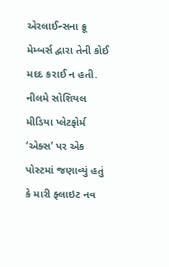એરલાઈન્સના ક્રૂ મેમ્બર્સ દ્વારા તેની કોઈ મદદ કરાઈ ન હતી. નીલમે સોશિયલ મીડિયા પ્લેટફોર્મ ‘એક્સ’ પર એક પોસ્ટમાં જણાવ્યું હતું કે મારી ફ્લાઇટ નવ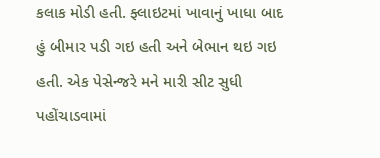કલાક મોડી હતી. ફ્લાઇટમાં ખાવાનું ખાધા બાદ હું બીમાર પડી ગઇ હતી અને બેભાન થઇ ગઇ હતી. એક પેસેન્જરે મને મારી સીટ સુધી પહોંચાડવામાં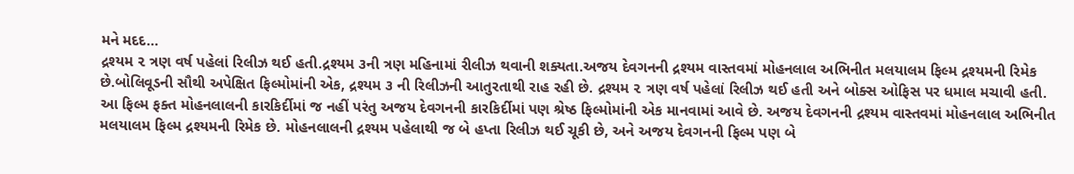મને મદદ…
દ્રશ્યમ ૨ ત્રણ વર્ષ પહેલાં રિલીઝ થઈ હતી.દ્રશ્યમ ૩ની ત્રણ મહિનામાં રીલીઝ થવાની શક્યતા.અજય દેવગનની દ્રશ્યમ વાસ્તવમાં મોહનલાલ અભિનીત મલયાલમ ફિલ્મ દ્રશ્યમની રિમેક છે.બોલિવૂડની સૌથી અપેક્ષિત ફિલ્મોમાંની એક, દ્રશ્યમ ૩ ની રિલીઝની આતુરતાથી રાહ રહી છે. દ્રશ્યમ ૨ ત્રણ વર્ષ પહેલાં રિલીઝ થઈ હતી અને બોક્સ ઓફિસ પર ધમાલ મચાવી હતી. આ ફિલ્મ ફક્ત મોહનલાલની કારકિર્દીમાં જ નહીં પરંતુ અજય દેવગનની કારકિર્દીમાં પણ શ્રેષ્ઠ ફિલ્મોમાંની એક માનવામાં આવે છે. અજય દેવગનની દ્રશ્યમ વાસ્તવમાં મોહનલાલ અભિનીત મલયાલમ ફિલ્મ દ્રશ્યમની રિમેક છે. મોહનલાલની દ્રશ્યમ પહેલાથી જ બે હપ્તા રિલીઝ થઈ ચૂકી છે, અને અજય દેવગનની ફિલ્મ પણ બે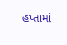હપ્તામાં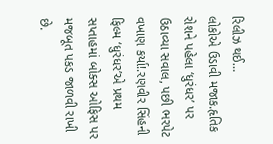રિલીઝ થઈ…
લોકોએ ઉડાવી મજાક.હૃતિક રોશને પહેલા ‘ધુરંધર’ પર ઉઠાવ્યા સવાલ, પછી ભરપેટ વખાણ કર્યા!.રણવીર સિંહની ફિલ્મ ‘ધુરંધર’એ પ્રથમ સપ્તાહમાં બોક્સ ઓફિસ પર મજબૂત પકડ જાળવી રાખી છે.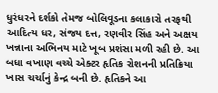ધુરંધરને દર્શકો તેમજ બોલિવૂડના કલાકારો તરફથી આદિત્ય ધર, સંજય દત્ત, રણવીર સિંહ અને અક્ષય ખન્નાના અભિનય માટે ખૂબ પ્રશંસા મળી રહી છે. આ બધા વખાણ વચ્ચે એક્ટર હૃતિક રોશનની પ્રતિક્રિયા ખાસ ચર્ચાનું કેન્દ્ર બની છે. હૃતિકને આ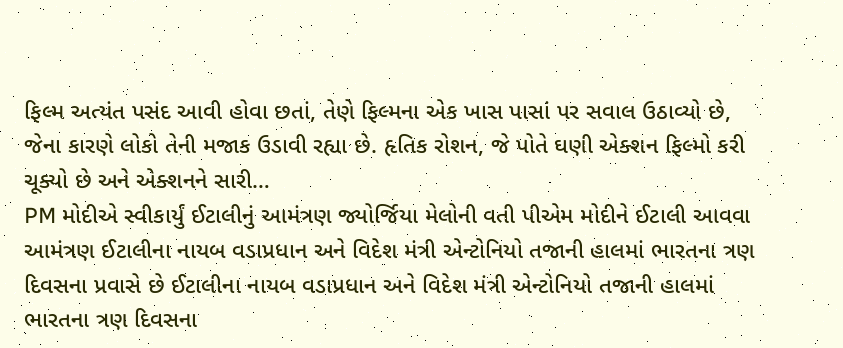ફિલ્મ અત્યંત પસંદ આવી હોવા છતાં, તેણે ફિલ્મના એક ખાસ પાસાં પર સવાલ ઉઠાવ્યો છે, જેના કારણે લોકો તેની મજાક ઉડાવી રહ્યા છે. હૃતિક રોશન, જે પોતે ઘણી એક્શન ફિલ્મો કરી ચૂક્યો છે અને એક્શનને સારી…
PM મોદીએ સ્વીકાર્યું ઈટાલીનું આમંત્રણ જ્યોર્જિયા મેલોની વતી પીએમ મોદીને ઈટાલી આવવા આમંત્રણ ઈટાલીના નાયબ વડાપ્રધાન અને વિદેશ મંત્રી એન્ટોનિયો તજાની હાલમાં ભારતના ત્રણ દિવસના પ્રવાસે છે ઈટાલીના નાયબ વડાપ્રધાન અને વિદેશ મંત્રી એન્ટોનિયો તજાની હાલમાં ભારતના ત્રણ દિવસના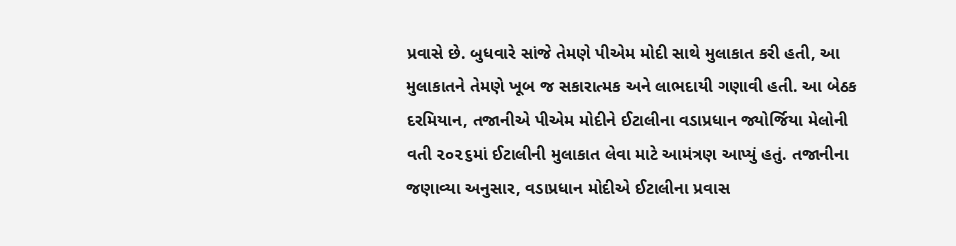પ્રવાસે છે. બુધવારે સાંજે તેમણે પીએમ મોદી સાથે મુલાકાત કરી હતી, આ મુલાકાતને તેમણે ખૂબ જ સકારાત્મક અને લાભદાયી ગણાવી હતી. આ બેઠક દરમિયાન, તજાનીએ પીએમ મોદીને ઈટાલીના વડાપ્રધાન જ્યોર્જિયા મેલોની વતી ૨૦૨૬માં ઈટાલીની મુલાકાત લેવા માટે આમંત્રણ આપ્યું હતું. તજાનીના જણાવ્યા અનુસાર, વડાપ્રધાન મોદીએ ઈટાલીના પ્રવાસ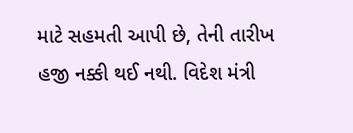માટે સહમતી આપી છે, તેની તારીખ હજી નક્કી થઈ નથી. વિદેશ મંત્રી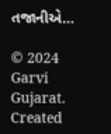તજાનીએ…

© 2024 Garvi Gujarat. Created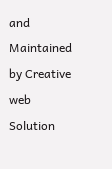and Maintained by Creative web Solution